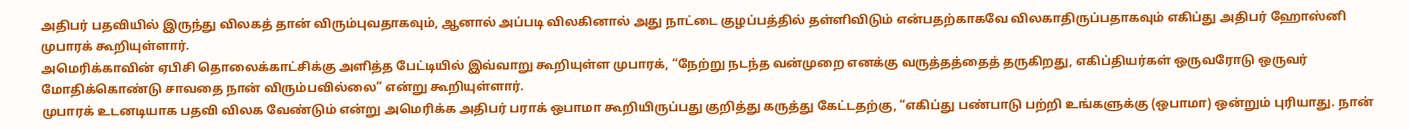அதிபர் பதவியில் இருந்து விலகத் தான் விரும்புவதாகவும், ஆனால் அப்படி விலகினால் அது நாட்டை குழப்பத்தில் தள்ளிவிடும் என்பதற்காகவே விலகாதிருப்பதாகவும் எகிப்து அதிபர் ஹோஸ்னி முபாரக் கூறியுள்ளார்.
அமெரிக்காவின் ஏபிசி தொலைக்காட்சிக்கு அளித்த பேட்டியில் இவ்வாறு கூறியுள்ள முபாரக், “நேற்று நடந்த வன்முறை எனக்கு வருத்தத்தைத் தருகிறது, எகிப்தியர்கள் ஒருவரோடு ஒருவர் மோதிக்கொண்டு சாவதை நான் விரும்பவில்லை” என்று கூறியுள்ளார்.
முபாரக் உடனடியாக பதவி விலக வேண்டும் என்று அமெரிக்க அதிபர் பராக் ஒபாமா கூறியிருப்பது குறித்து கருத்து கேட்டதற்கு, “எகிப்து பண்பாடு பற்றி உங்களுக்கு (ஒபாமா) ஒன்றும் புரியாது. நான்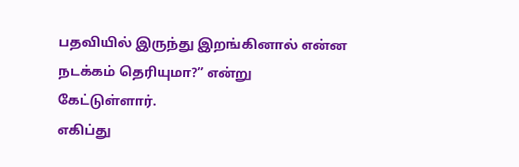பதவியில் இருந்து இறங்கினால் என்ன நடக்கம் தெரியுமா?” என்று கேட்டுள்ளார்.
எகிப்து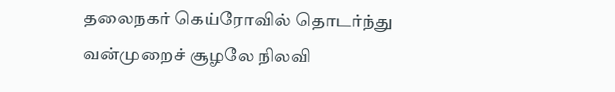தலைநகர் கெய்ரோவில் தொடர்ந்து வன்முறைச் சூழலே நிலவி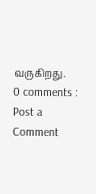வருகிறது.
0 comments :
Post a Comment